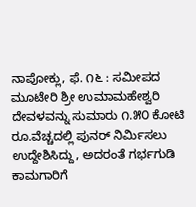ನಾಪೋಕ್ಲು, ಫೆ. ೧೬ : ಸಮೀಪದ ಮೂಟೇರಿ ಶ್ರೀ ಉಮಾಮಹೇಶ್ವರಿ ದೇವಳವನ್ನು ಸುಮಾರು ೧.೫೦ ಕೋಟಿ ರೂ.ವೆಚ್ಚದಲ್ಲಿ ಪುನರ್ ನಿರ್ಮಿಸಲು ಉದ್ದೇಶಿಸಿದ್ದು, ಅದರಂತೆ ಗರ್ಭಗುಡಿ ಕಾಮಗಾರಿಗೆ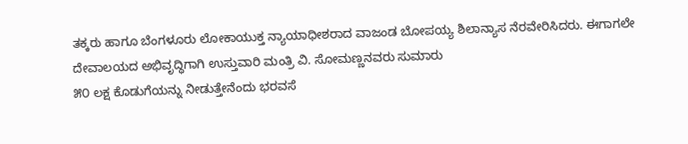ತಕ್ಕರು ಹಾಗೂ ಬೆಂಗಳೂರು ಲೋಕಾಯುಕ್ತ ನ್ಯಾಯಾಧೀಶರಾದ ವಾಜಂಡ ಬೋಪಯ್ಯ ಶಿಲಾನ್ಯಾಸ ನೆರವೇರಿಸಿದರು. ಈಗಾಗಲೇ ದೇವಾಲಯದ ಅಭಿವೃದ್ಧಿಗಾಗಿ ಉಸ್ತುವಾರಿ ಮಂತ್ರಿ ವಿ. ಸೋಮಣ್ಣನವರು ಸುಮಾರು
೫೦ ಲಕ್ಷ ಕೊಡುಗೆಯನ್ನು ನೀಡುತ್ತೇನೆಂದು ಭರವಸೆ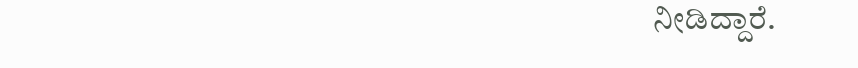ನೀಡಿದ್ದಾರೆ.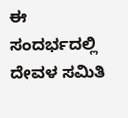ಈ ಸಂದರ್ಭದಲ್ಲಿ ದೇವಳ ಸಮಿತಿ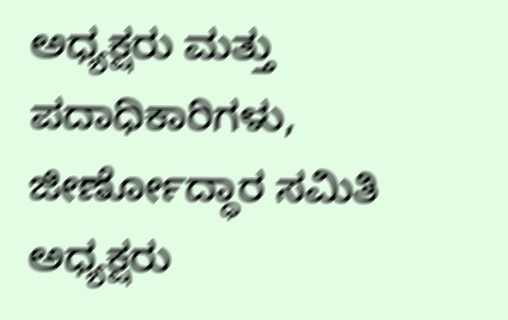ಅಧ್ಯಕ್ಷರು ಮತ್ತು ಪದಾಧಿಕಾರಿಗಳು, ಜೀರ್ಣೋದ್ಧಾರ ಸಮಿತಿ ಅಧ್ಯಕ್ಷರು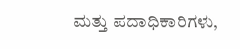ಮತ್ತು ಪದಾಧಿಕಾರಿಗಳು,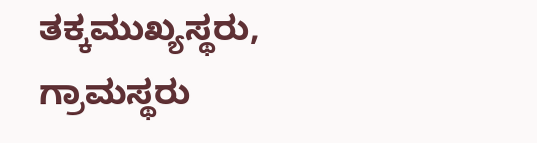ತಕ್ಕಮುಖ್ಯಸ್ಥರು, ಗ್ರಾಮಸ್ಥರು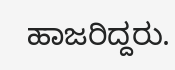ಹಾಜರಿದ್ದರು.